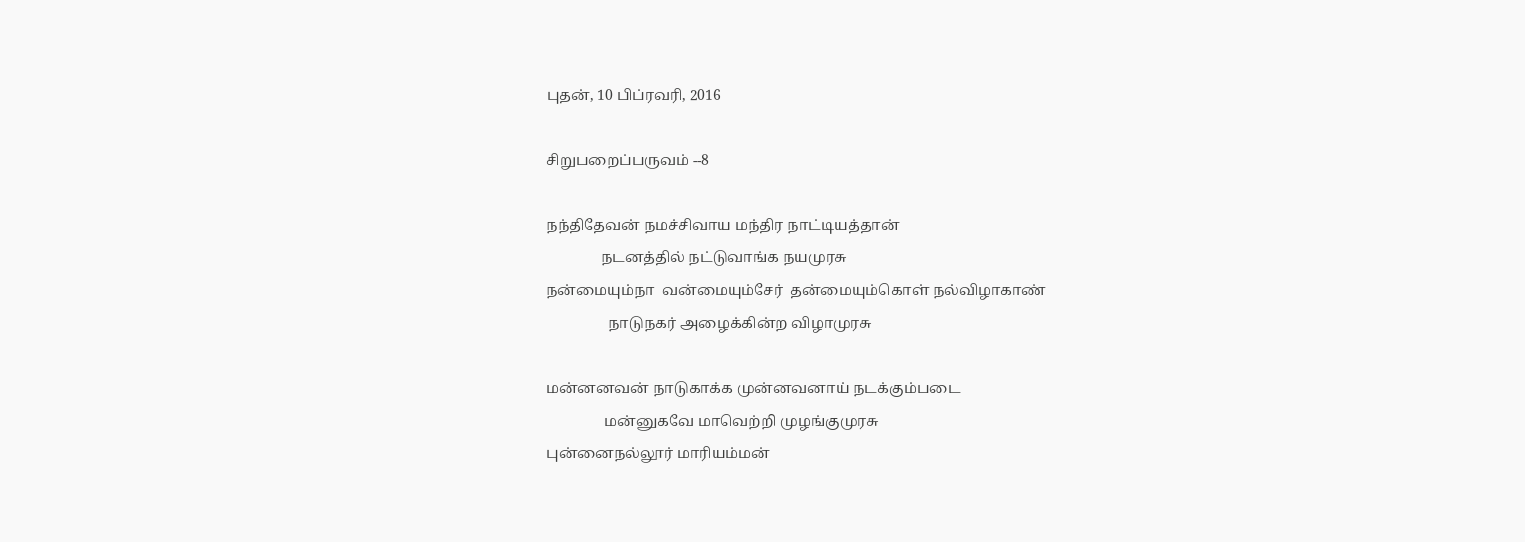புதன், 10 பிப்ரவரி, 2016

சிறுபறைப்பருவம் --8

நந்திதேவன் நமச்சிவாய மந்திர நாட்டியத்தான்
               நடனத்தில் நட்டுவாங்க நயமுரசு
நன்மையும்நா  வன்மையும்சேர்  தன்மையும்கொள் நல்விழாகாண்
                 நாடுநகர் அழைக்கின்ற விழாமுரசு

மன்னனவன் நாடுகாக்க முன்னவனாய் நடக்கும்படை
                மன்னுகவே மாவெற்றி முழங்குமுரசு
புன்னைநல்லூர் மாரியம்மன்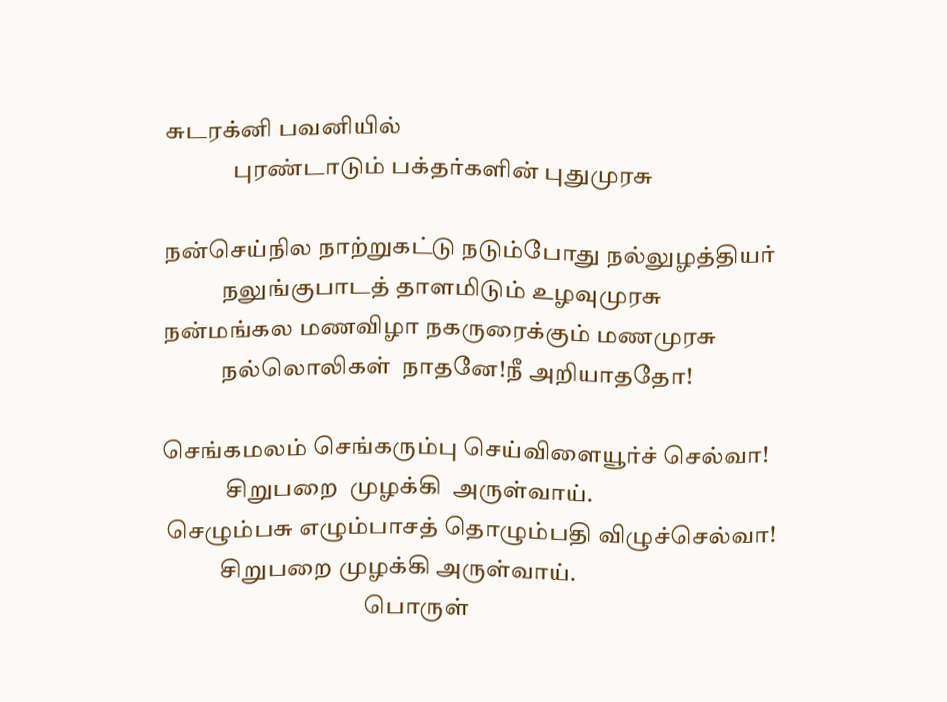சுடரக்னி பவனியில்
              புரண்டாடும் பக்தர்களின் புதுமுரசு

நன்செய்நில நாற்றுகட்டு நடும்போது நல்லுழத்தியர்
            நலுங்குபாடத் தாளமிடும் உழவுமுரசு
நன்மங்கல மணவிழா நகருரைக்கும் மணமுரசு
            நல்லொலிகள்  நாதனே!நீ அறியாததோ!

செங்கமலம் செங்கரும்பு செய்விளையூர்ச் செல்வா!
             சிறுபறை  முழக்கி  அருள்வாய்.
 செழும்பசு எழும்பாசத் தொழும்பதி விழுச்செல்வா!
            சிறுபறை முழக்கி அருள்வாய்.
                                          பொருள்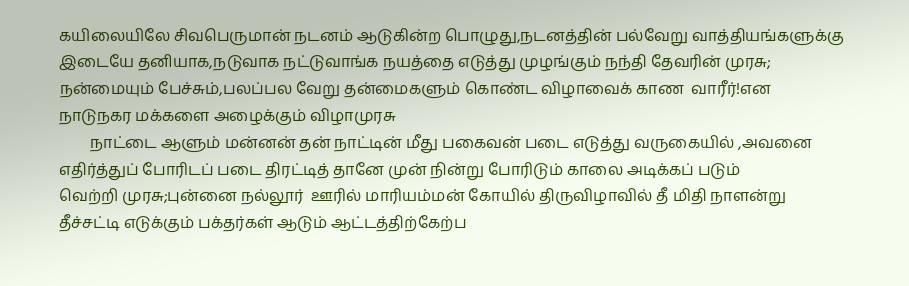கயிலையிலே சிவபெருமான் நடனம் ஆடுகின்ற பொழுது,நடனத்தின் பல்வேறு வாத்தியங்களுக்கு
இடையே தனியாக,நடுவாக நட்டுவாங்க நயத்தை எடுத்து முழங்கும் நந்தி தேவரின் முரசு;
நன்மையும் பேச்சும்,பலப்பல வேறு தன்மைகளும் கொண்ட விழாவைக் காண  வாரீர்!என
நாடுநகர மக்களை அழைக்கும் விழாமுரசு
        நாட்டை ஆளும் மன்னன் தன் நாட்டின் மீது பகைவன் படை எடுத்து வருகையில் ,அவனை
எதிர்த்துப் போரிடப் படை திரட்டித் தானே முன் நின்று போரிடும் காலை அடிக்கப் படும்
வெற்றி முரசு;புன்னை நல்லூர்  ஊரில் மாரியம்மன் கோயில் திருவிழாவில் தீ மிதி நாளன்று
தீச்சட்டி எடுக்கும் பக்தர்கள் ஆடும் ஆட்டத்திற்கேற்ப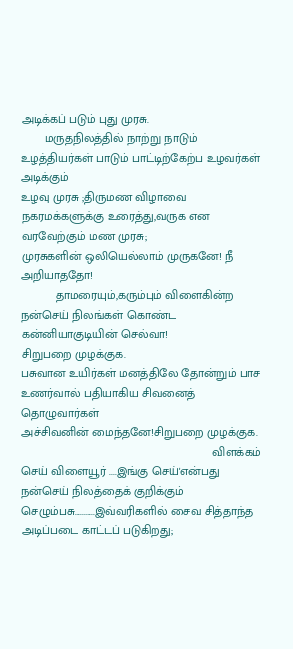அடிக்கப் படும் புது முரசு.
       மருதநிலத்தில் நாற்று நாடும் உழத்தியர்கள் பாடும் பாட்டிற்கேற்ப உழவர்கள் அடிக்கும்
உழவு முரசு ;திருமண விழாவை நகரமக்களுக்கு உரைத்து,வருக என வரவேற்கும் மண முரசு;
முரசுகளின் ஒலியெல்லாம் முருகனே! நீ அறியாததோ!
          தாமரையும்,கரும்பும் விளைகின்ற நன்செய் நிலங்கள் கொண்ட கன்னியாகுடியின் செல்வா!
சிறுபறை முழக்குக.
பசுவான உயிர்கள் மனத்திலே தோன்றும் பாச உணர்வால் பதியாகிய சிவனைத் தொழுவார்கள்
அச்சிவனின் மைந்தனே!சிறுபறை முழக்குக.
                                                         விளக்கம்
செய் விளையூர் ....இங்கு செய்'என்பது நன்செய் நிலத்தைக் குறிக்கும்
செழும்பசு...........இவ்வரிகளில் சைவ சித்தாந்த அடிப்படை காட்டப் படுகிறது;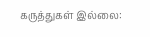கருத்துகள் இல்லை: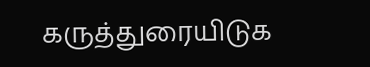கருத்துரையிடுக